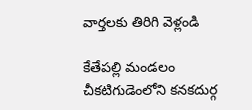వార్తలకు తిరిగి వెళ్లండి

కేతేపల్లి మండలం చీకటిగుడెంలోని కనకదుర్గ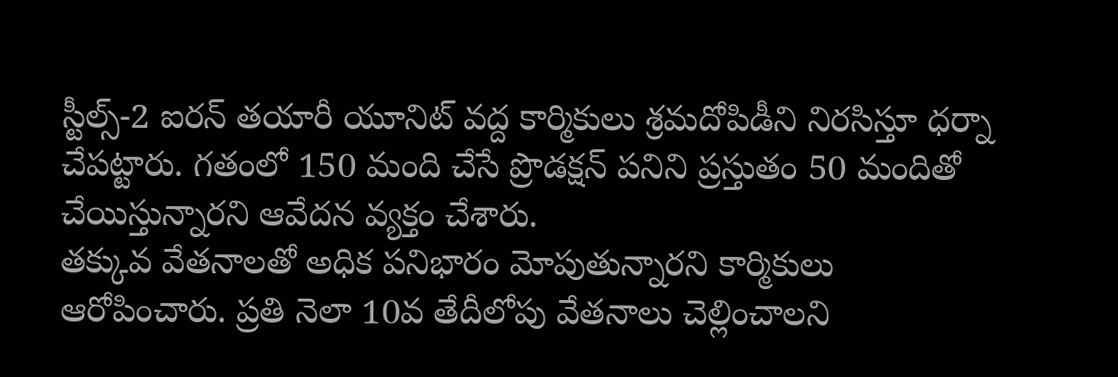స్టీల్స్-2 ఐరన్ తయారీ యూనిట్ వద్ద కార్మికులు శ్రమదోపిడీని నిరసిస్తూ ధర్నా చేపట్టారు. గతంలో 150 మంది చేసే ప్రొడక్షన్ పనిని ప్రస్తుతం 50 మందితో చేయిస్తున్నారని ఆవేదన వ్యక్తం చేశారు.
తక్కువ వేతనాలతో అధిక పనిభారం మోపుతున్నారని కార్మికులు ఆరోపించారు. ప్రతి నెలా 10వ తేదీలోపు వేతనాలు చెల్లించాలని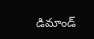డిమాండ్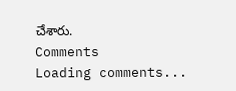చేశారు.
Comments
Loading comments...